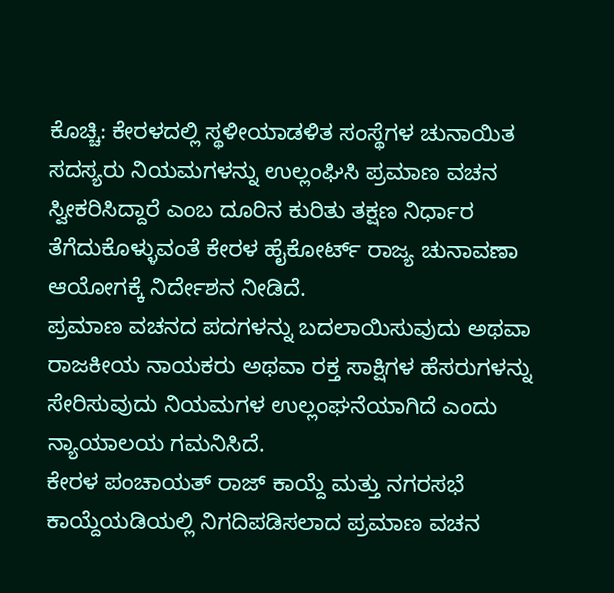ಕೊಚ್ಚಿ: ಕೇರಳದಲ್ಲಿ ಸ್ಥಳೀಯಾಡಳಿತ ಸಂಸ್ಥೆಗಳ ಚುನಾಯಿತ ಸದಸ್ಯರು ನಿಯಮಗಳನ್ನು ಉಲ್ಲಂಘಿಸಿ ಪ್ರಮಾಣ ವಚನ ಸ್ವೀಕರಿಸಿದ್ದಾರೆ ಎಂಬ ದೂರಿನ ಕುರಿತು ತಕ್ಷಣ ನಿರ್ಧಾರ ತೆಗೆದುಕೊಳ್ಳುವಂತೆ ಕೇರಳ ಹೈಕೋರ್ಟ್ ರಾಜ್ಯ ಚುನಾವಣಾ ಆಯೋಗಕ್ಕೆ ನಿರ್ದೇಶನ ನೀಡಿದೆ.
ಪ್ರಮಾಣ ವಚನದ ಪದಗಳನ್ನು ಬದಲಾಯಿಸುವುದು ಅಥವಾ ರಾಜಕೀಯ ನಾಯಕರು ಅಥವಾ ರಕ್ತ ಸಾಕ್ಷಿಗಳ ಹೆಸರುಗಳನ್ನು ಸೇರಿಸುವುದು ನಿಯಮಗಳ ಉಲ್ಲಂಘನೆಯಾಗಿದೆ ಎಂದು ನ್ಯಾಯಾಲಯ ಗಮನಿಸಿದೆ.
ಕೇರಳ ಪಂಚಾಯತ್ ರಾಜ್ ಕಾಯ್ದೆ ಮತ್ತು ನಗರಸಭೆ ಕಾಯ್ದೆಯಡಿಯಲ್ಲಿ ನಿಗದಿಪಡಿಸಲಾದ ಪ್ರಮಾಣ ವಚನ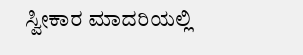ಸ್ವೀಕಾರ ಮಾದರಿಯಲ್ಲಿ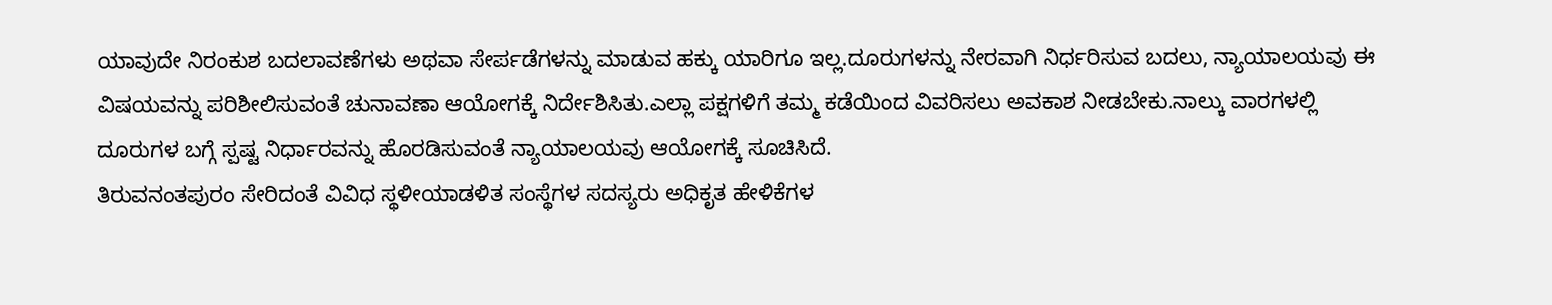ಯಾವುದೇ ನಿರಂಕುಶ ಬದಲಾವಣೆಗಳು ಅಥವಾ ಸೇರ್ಪಡೆಗಳನ್ನು ಮಾಡುವ ಹಕ್ಕು ಯಾರಿಗೂ ಇಲ್ಲ.ದೂರುಗಳನ್ನು ನೇರವಾಗಿ ನಿರ್ಧರಿಸುವ ಬದಲು, ನ್ಯಾಯಾಲಯವು ಈ ವಿಷಯವನ್ನು ಪರಿಶೀಲಿಸುವಂತೆ ಚುನಾವಣಾ ಆಯೋಗಕ್ಕೆ ನಿರ್ದೇಶಿಸಿತು.ಎಲ್ಲಾ ಪಕ್ಷಗಳಿಗೆ ತಮ್ಮ ಕಡೆಯಿಂದ ವಿವರಿಸಲು ಅವಕಾಶ ನೀಡಬೇಕು.ನಾಲ್ಕು ವಾರಗಳಲ್ಲಿ ದೂರುಗಳ ಬಗ್ಗೆ ಸ್ಪಷ್ಟ ನಿರ್ಧಾರವನ್ನು ಹೊರಡಿಸುವಂತೆ ನ್ಯಾಯಾಲಯವು ಆಯೋಗಕ್ಕೆ ಸೂಚಿಸಿದೆ.
ತಿರುವನಂತಪುರಂ ಸೇರಿದಂತೆ ವಿವಿಧ ಸ್ಥಳೀಯಾಡಳಿತ ಸಂಸ್ಥೆಗಳ ಸದಸ್ಯರು ಅಧಿಕೃತ ಹೇಳಿಕೆಗಳ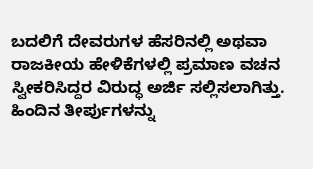ಬದಲಿಗೆ ದೇವರುಗಳ ಹೆಸರಿನಲ್ಲಿ ಅಥವಾ ರಾಜಕೀಯ ಹೇಳಿಕೆಗಳಲ್ಲಿ ಪ್ರಮಾಣ ವಚನ ಸ್ವೀಕರಿಸಿದ್ದರ ವಿರುದ್ಧ ಅರ್ಜಿ ಸಲ್ಲಿಸಲಾಗಿತ್ತು.
ಹಿಂದಿನ ತೀರ್ಪುಗಳನ್ನು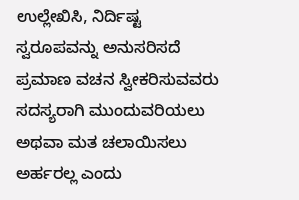ಉಲ್ಲೇಖಿಸಿ, ನಿರ್ದಿಷ್ಟ ಸ್ವರೂಪವನ್ನು ಅನುಸರಿಸದೆ ಪ್ರಮಾಣ ವಚನ ಸ್ವೀಕರಿಸುವವರು ಸದಸ್ಯರಾಗಿ ಮುಂದುವರಿಯಲು ಅಥವಾ ಮತ ಚಲಾಯಿಸಲು ಅರ್ಹರಲ್ಲ ಎಂದು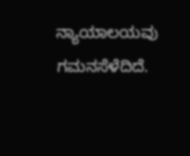ನ್ಯಾಯಾಲಯವು ಗಮನಸೆಳೆದಿದೆ.